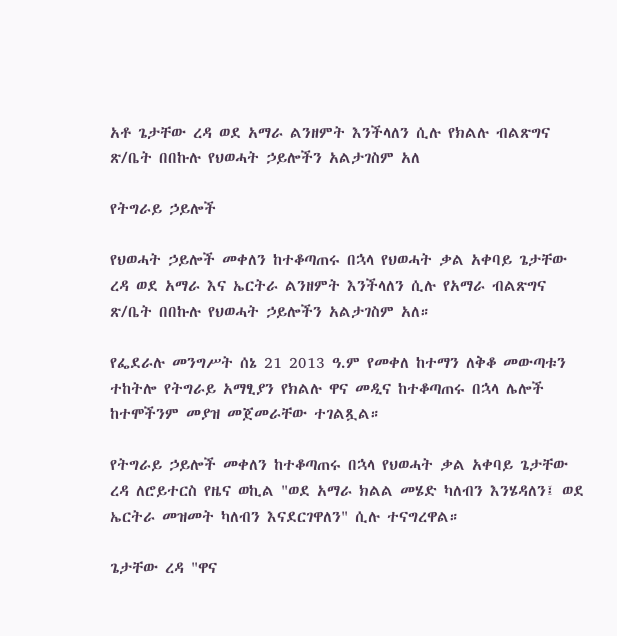አቶ ጌታቸው ረዳ ወደ አማራ ልንዘምት እንችላለን ሲሉ የክልሉ ብልጽግና ጽ/ቤት በበኩሉ የህወሓት ኃይሎችን አልታገስም አለ

የትግራይ ኃይሎች

የህወሓት ኃይሎች መቀለን ከተቆጣጠሩ በኋላ የህወሓት ቃል አቀባይ ጌታቸው ረዳ ወደ አማራ እና ኤርትራ ልንዘምት እንችላለን ሲሉ የአማራ ብልጽግና ጽ/ቤት በበኩሉ የህወሓት ኃይሎችን አልታገስም አለ።

የፌደራሉ መንግሥት ሰኔ 21 2013 ዓ.ም የመቀለ ከተማን ለቅቆ መውጣቱን ተከትሎ የትግራይ አማፂያን የክልሉ ዋና መዲና ከተቆጣጠሩ በኋላ ሌሎች ከተሞችንም መያዝ መጀመራቸው ተገልጿል።

የትግራይ ኃይሎች መቀለን ከተቆጣጠሩ በኋላ የህወሓት ቃል አቀባይ ጌታቸው ረዳ ለሮይተርስ የዜና ወኪል "ወደ አማራ ክልል መሄድ ካለብን እንሄዳለን፤ ወደ ኤርትራ መዝመት ካለብን እናደርገዋለን" ሲሉ ተናግረዋል።

ጌታቸው ረዳ "ዋና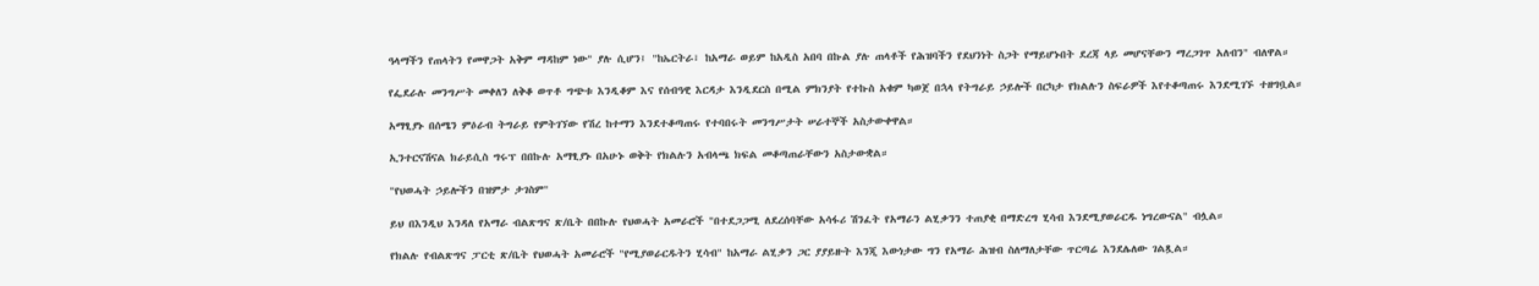ዓላማችን የጠላትን የመዋጋት አቅም ማዳከም ነው" ያሉ ሲሆን፤ "ከኤርትራ፣ ከአማራ ወይም ከአዲስ አበባ በኩል ያሉ ጠላቶች የሕዝባችን የደህንነት ስጋት የማይሆኑበት ደረጃ ላይ መሆናቸውን ማረጋገጥ አለብን" ብለዋል።

የፌደራሉ መንግሥት መቀለን ለቅቆ ወጥቶ ግጭቱ እንዲቆም እና የሰብዓዊ እርዳታ እንዲደርስ በሚል ምክንያት የተኩስ አቁም ካወጀ በኋላ የትግራይ ኃይሎች በርካታ የክልሉን ስፍራዎች እየተቆጣጠሩ እንደሚገኙ ተዘግቧል።

አማፂያኑ በሰሜን ምዕራብ ትግራይ የምትገኘው የሽረ ከተማን እንደተቆጣጠሩ የተባበሩት መንግሥታት ሠራተኞች አስታውቀዋል።

ኢንተርናሽናል ክራይሲስ ግሩፕ በበኩሉ አማፂያኑ በአሁኑ ወቅት የክልሉን አብላጫ ክፍል መቆጣጠራቸውን አስታውቋል።

"የህወሓት ኃይሎችን በዝምታ ታገስም"

ይህ በእንዲህ እንዳለ የአማራ ብልጽግና ጽ/ቤት በበኩሉ የህወሓት አመራሮች "በተደጋጋሚ ለደረሰባቸው አሳፋሪ ሽንፈት የአማራን ልሂቃንን ተጠያቂ በማድረግ ሂሳብ እንደሚያወራርዱ ነግረውናል" ብሏል።

የክልሉ የብልጽግና ፓርቲ ጽ/ቤት የህወሓት አመራሮች "የሚያወራርዱትን ሂሳብ" ከአማራ ልሂቃን ጋር ያያይዙት እንጂ እውነታው ግን የአማራ ሕዝብ ስለማለታቸው ጥርጣሬ እንደሌለው ገልጿል።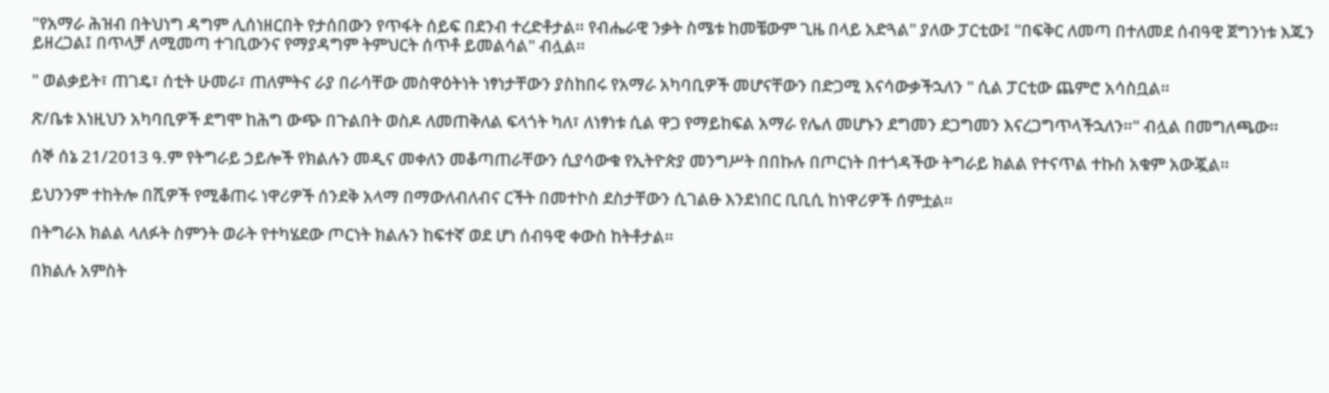"የአማራ ሕዝብ በትህነግ ዳግም ሊሰነዘርበት የታሰበውን የጥፋት ሰይፍ በደንብ ተረድቶታል። የብሔራዊ ንቃት ስሜቱ ከመቼውም ጊዜ በላይ አድጓል" ያለው ፓርቲው፤ "በፍቅር ለመጣ በተለመደ ሰብዓዊ ጀግንነቱ እጁን ይዘረጋል፤ በጥላቻ ለሚመጣ ተገቢውንና የማያዳግም ትምህርት ሰጥቶ ይመልሳል" ብሏል።

" ወልቃይት፣ ጠገዴ፣ ሰቲት ሁመራ፣ ጠለምትና ራያ በራሳቸው መስዋዕትነት ነፃነታቸውን ያስከበሩ የአማራ አካባቢዎች መሆናቸውን በድጋሚ እናሳውቃችኋለን " ሲል ፓርቲው ጨምሮ አሳስቧል።

ጽ/ቤቱ እነዚህን አካባቢዎች ደግሞ ከሕግ ውጭ በጉልበት ወስዶ ለመጠቅለል ፍላጎት ካለ፣ ለነፃነቱ ሲል ዋጋ የማይከፍል አማራ የሌለ መሆኑን ደግመን ደጋግመን እናረጋግጥላችኋለን።" ብሏል በመግለጫው።

ሰኞ ሰኔ 21/2013 ዓ.ም የትግራይ ኃይሎች የክልሉን መዲና መቀለን መቆጣጠራቸውን ሲያሳውቁ የኢትዮጵያ መንግሥት በበኩሉ በጦርነት በተጎዳችው ትግራይ ክልል የተናጥል ተኩስ አቁም አውጇል።

ይህንንም ተከትሎ በሺዎች የሚቆጠሩ ነዋሪዎች ሰንደቅ አላማ በማውለብለብና ርችት በመተኮስ ደስታቸውን ሲገልፁ እንደነበር ቢቢሲ ከነዋሪዎች ሰምቷል።

በትግራእ ክልል ላለፉት ስምንት ወራት የተካሄደው ጦርነት ክልሉን ከፍተኛ ወደ ሆነ ሰብዓዊ ቀውስ ከትቶታል።

በክልሉ አምስት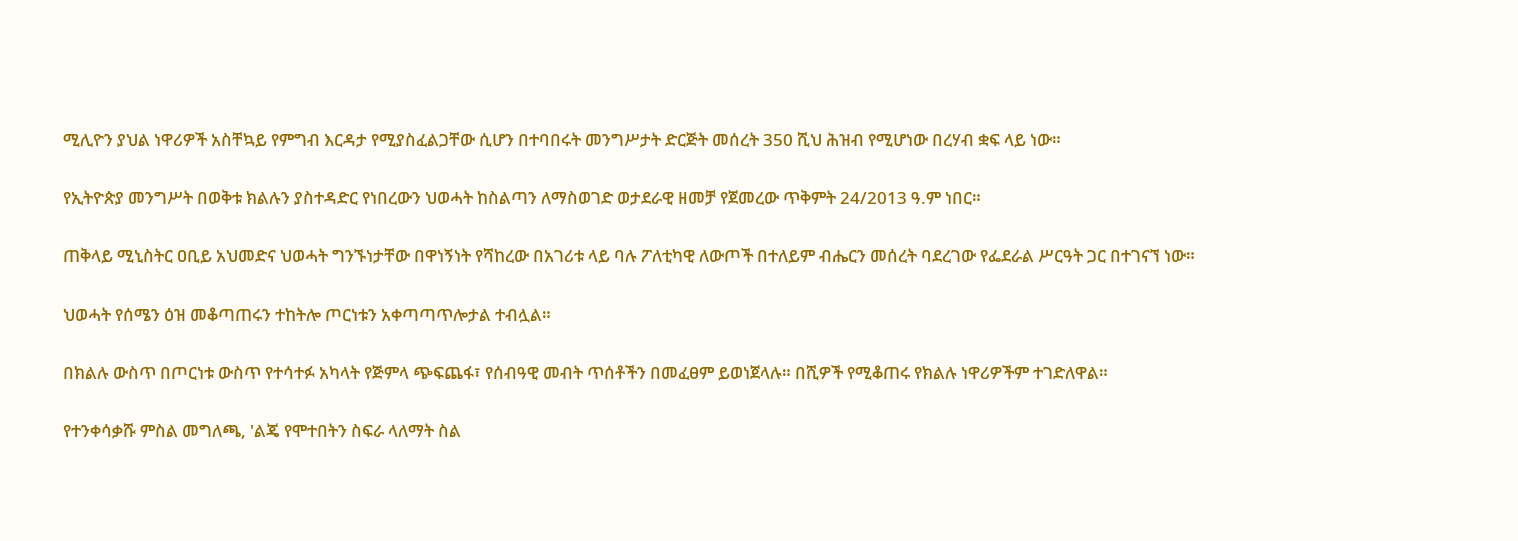ሚሊዮን ያህል ነዋሪዎች አስቸኳይ የምግብ እርዳታ የሚያስፈልጋቸው ሲሆን በተባበሩት መንግሥታት ድርጅት መሰረት 350 ሺህ ሕዝብ የሚሆነው በረሃብ ቋፍ ላይ ነው።

የኢትዮጵያ መንግሥት በወቅቱ ክልሉን ያስተዳድር የነበረውን ህወሓት ከስልጣን ለማስወገድ ወታደራዊ ዘመቻ የጀመረው ጥቅምት 24/2013 ዓ.ም ነበር።

ጠቅላይ ሚኒስትር ዐቢይ አህመድና ህወሓት ግንኙነታቸው በዋነኝነት የሻከረው በአገሪቱ ላይ ባሉ ፖለቲካዊ ለውጦች በተለይም ብሔርን መሰረት ባደረገው የፌደራል ሥርዓት ጋር በተገናኘ ነው።

ህወሓት የሰሜን ዕዝ መቆጣጠሩን ተከትሎ ጦርነቱን አቀጣጣጥሎታል ተብሏል።

በክልሉ ውስጥ በጦርነቱ ውስጥ የተሳተፉ አካላት የጅምላ ጭፍጨፋ፣ የሰብዓዊ መብት ጥሰቶችን በመፈፀም ይወነጀላሉ። በሺዎች የሚቆጠሩ የክልሉ ነዋሪዎችም ተገድለዋል።

የተንቀሳቃሹ ምስል መግለጫ, 'ልጄ የሞተበትን ስፍራ ላለማት ስል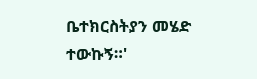ቤተክርስትያን መሄድ ተውኩኝ።'